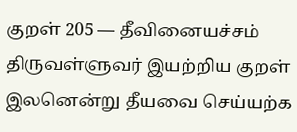குறள் 205 — தீவினையச்சம்
திருவள்ளுவர் இயற்றிய குறள்
இலனென்று தீயவை செய்யற்க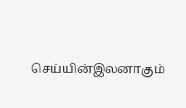செய்யின்இலனாகும்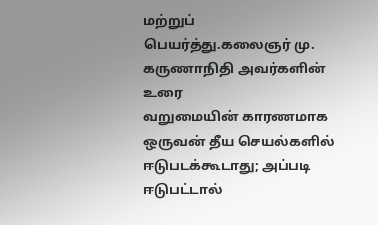மற்றுப் பெயர்த்து.கலைஞர் மு. கருணாநிதி அவர்களின் உரை
வறுமையின் காரணமாக ஒருவன் தீய செயல்களில் ஈடுபடக்கூடாது; அப்படி ஈடுபட்டால்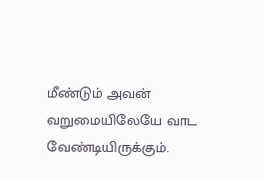மீண்டும் அவன் வறுமையிலேயே வாட வேண்டியிருக்கும்.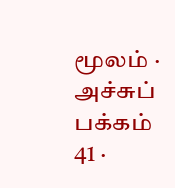மூலம் · அச்சுப் பக்கம் 41 ·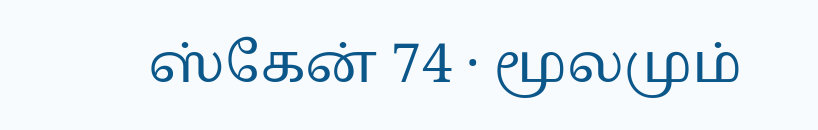ஸ்கேன் 74 · மூலமும்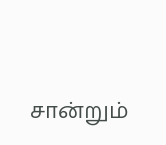சான்றும்